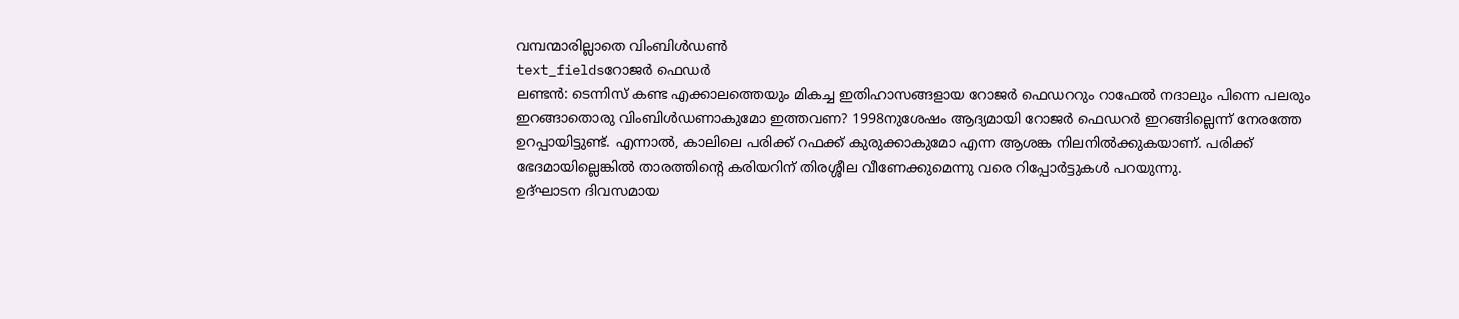വമ്പന്മാരില്ലാതെ വിംബിൾഡൺ
text_fieldsറോജർ ഫെഡർ
ലണ്ടൻ: ടെന്നിസ് കണ്ട എക്കാലത്തെയും മികച്ച ഇതിഹാസങ്ങളായ റോജർ ഫെഡററും റാഫേൽ നദാലും പിന്നെ പലരും ഇറങ്ങാതൊരു വിംബിൾഡണാകുമോ ഇത്തവണ? 1998നുശേഷം ആദ്യമായി റോജർ ഫെഡറർ ഇറങ്ങില്ലെന്ന് നേരത്തേ ഉറപ്പായിട്ടുണ്ട്. എന്നാൽ, കാലിലെ പരിക്ക് റഫക്ക് കുരുക്കാകുമോ എന്ന ആശങ്ക നിലനിൽക്കുകയാണ്. പരിക്ക് ഭേദമായില്ലെങ്കിൽ താരത്തിന്റെ കരിയറിന് തിരശ്ശീല വീണേക്കുമെന്നു വരെ റിപ്പോർട്ടുകൾ പറയുന്നു.
ഉദ്ഘാടന ദിവസമായ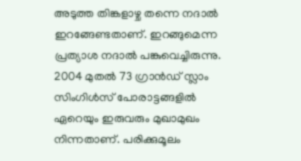അടുത്ത തിങ്കളാഴ്ച തന്നെ നദാൽ ഇറങ്ങേണ്ടതാണ്. ഇറങ്ങുമെന്ന പ്രത്യാശ നദാൽ പങ്കുവെച്ചിരുന്നു. 2004 മുതൽ 73 ഗ്രാൻഡ് സ്ലാം സിംഗിൾസ് പോരാട്ടങ്ങളിൽ ഏറെയും ഇരുവരും മുഖാമുഖം നിന്നതാണ്. പരിക്കുമൂലം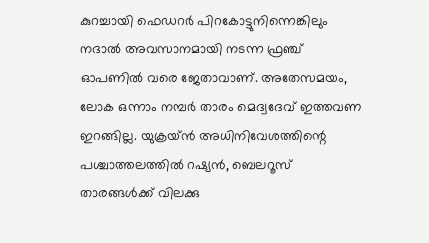കുറച്ചായി ഫെഡറർ പിറകോട്ടുനിന്നെങ്കിലും നദാൽ അവസാനമായി നടന്ന ഫ്രഞ്ച് ഓപണിൽ വരെ ജേതാവാണ്. അതേസമയം, ലോക ഒന്നാം നമ്പർ താരം മെദ്വദേവ് ഇത്തവണ ഇറങ്ങില്ല. യുക്രയ്ൻ അധിനിവേശത്തിന്റെ പശ്ചാത്തലത്തിൽ റഷ്യൻ, ബെലറൂസ് താരങ്ങൾക്ക് വിലക്കു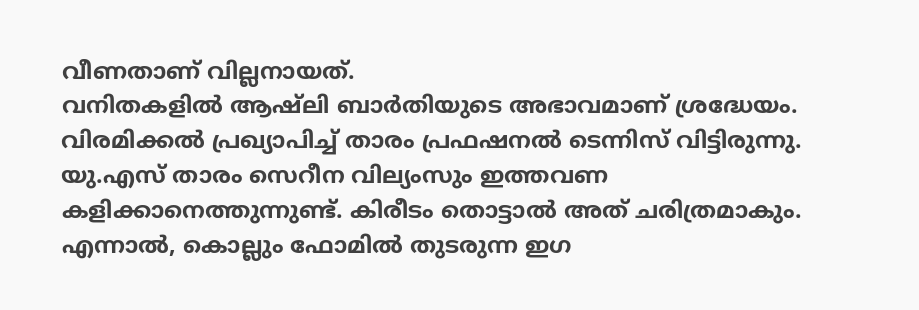വീണതാണ് വില്ലനായത്.
വനിതകളിൽ ആഷ്ലി ബാർതിയുടെ അഭാവമാണ് ശ്രദ്ധേയം. വിരമിക്കൽ പ്രഖ്യാപിച്ച് താരം പ്രഫഷനൽ ടെന്നിസ് വിട്ടിരുന്നു. യു.എസ് താരം സെറീന വില്യംസും ഇത്തവണ കളിക്കാനെത്തുന്നുണ്ട്. കിരീടം തൊട്ടാൽ അത് ചരിത്രമാകും. എന്നാൽ, കൊല്ലും ഫോമിൽ തുടരുന്ന ഇഗ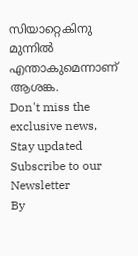സിയാറ്റെകിനു മുന്നിൽ എന്താകുമെന്നാണ് ആശങ്ക.
Don't miss the exclusive news, Stay updated
Subscribe to our Newsletter
By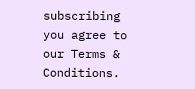subscribing you agree to our Terms & Conditions.